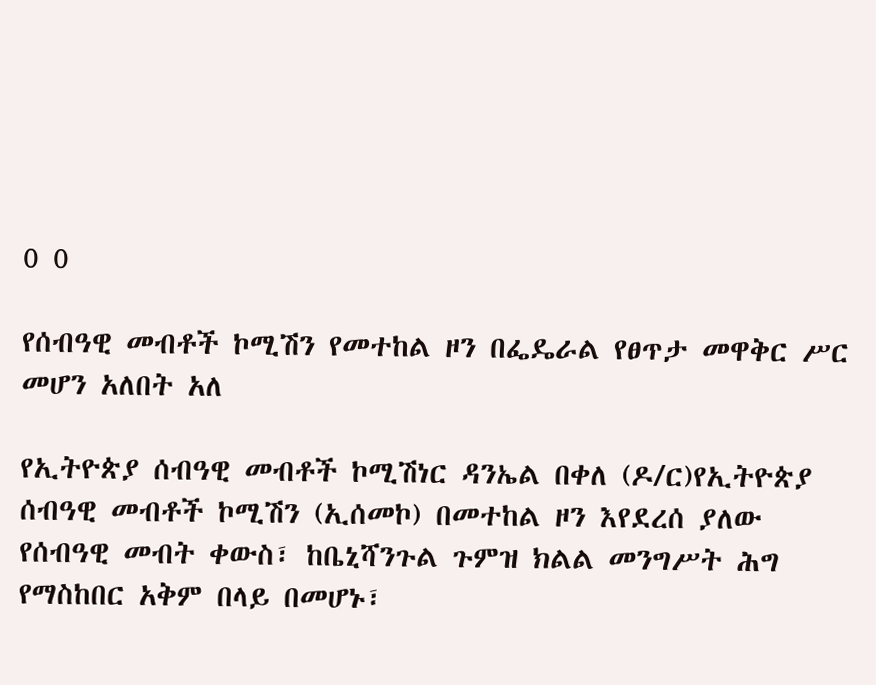0 0

የሰብዓዊ መብቶች ኮሚሽን የመተከል ዞን በፌዴራል የፀጥታ መዋቅር ሥር መሆን አለበት አለ

የኢትዮጵያ ሰብዓዊ መብቶች ኮሚሽነር ዳንኤል በቀለ (ዶ/ር)የኢትዮጵያ ሰብዓዊ መብቶች ኮሚሽን (ኢሰመኮ) በመተከል ዞን እየደረሰ ያለው የሰብዓዊ መብት ቀውስ፣ ከቤኒሻንጉል ጉምዝ ክልል መንግሥት ሕግ የማስከበር አቅም በላይ በመሆኑ፣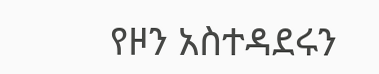የዞን አስተዳደሩን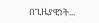በጊዜያዊነት...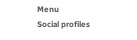Menu
Social profiles